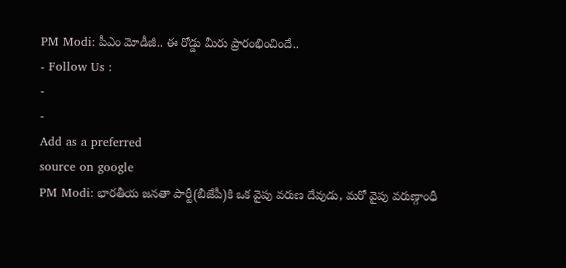PM Modi: పీఎం మోడీజీ.. ఈ రోడ్డు మీరు ప్రారంభించిందే..
- Follow Us :
-
-
Add as a preferred
source on google
PM Modi: భారతీయ జనతా పార్టీ(బీజేపీ)కి ఒక వైపు వరుణ దేవుడు, మరో వైపు వరుణ్గాంధీ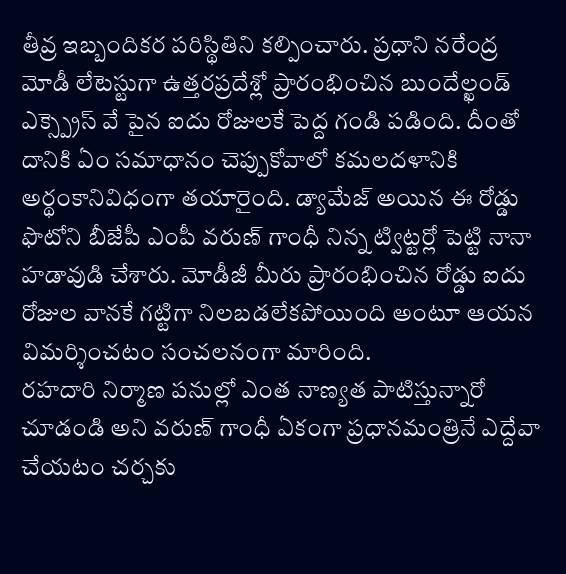తీవ్ర ఇబ్బందికర పరిస్థితిని కల్పించారు. ప్రధాని నరేంద్ర మోడీ లేటెస్టుగా ఉత్తరప్రదేశ్లో ప్రారంభించిన బుందేల్ఖండ్ ఎక్స్ప్రెస్ వే పైన ఐదు రోజులకే పెద్ద గండి పడింది. దీంతో దానికి ఏం సమాధానం చెప్పుకోవాలో కమలదళానికి అర్థంకానివిధంగా తయారైంది. డ్యామేజ్ అయిన ఈ రోడ్డు ఫొటోని బీజేపీ ఎంపీ వరుణ్ గాంధీ నిన్న ట్విట్టర్లో పెట్టి నానా హడావుడి చేశారు. మోడీజీ మీరు ప్రారంభించిన రోడ్డు ఐదు రోజుల వానకే గట్టిగా నిలబడలేకపోయింది అంటూ ఆయన విమర్శించటం సంచలనంగా మారింది.
రహదారి నిర్మాణ పనుల్లో ఎంత నాణ్యత పాటిస్తున్నారో చూడండి అని వరుణ్ గాంధీ ఏకంగా ప్రధానమంత్రినే ఎద్దేవా చేయటం చర్చకు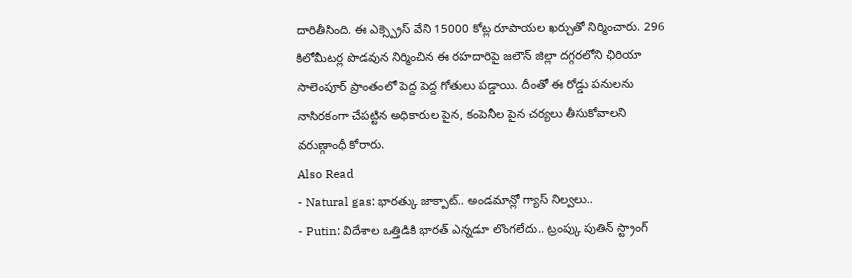దారితీసింది. ఈ ఎక్స్ప్రెస్ వేని 15000 కోట్ల రూపాయల ఖర్చుతో నిర్మించారు. 296 కిలోమీటర్ల పొడవున నిర్మించిన ఈ రహదారిపై జలౌన్ జిల్లా దగ్గరలోని ఛిరియా సాలెంపూర్ ప్రాంతంలో పెద్ద పెద్ద గోతులు పడ్డాయి. దీంతో ఈ రోడ్డు పనులను నాసిరకంగా చేపట్టిన అధికారుల పైన, కంపెనీల పైన చర్యలు తీసుకోవాలని వరుణ్గాంధీ కోరారు.
Also Read
- Natural gas: భారత్కు జాక్పాట్.. అండమాన్లో గ్యాస్ నిల్వలు..
- Putin: విదేశాల ఒత్తిడికి భారత్ ఎన్నడూ లొంగలేదు.. ట్రంప్కు పుతిన్ స్ట్రాంగ్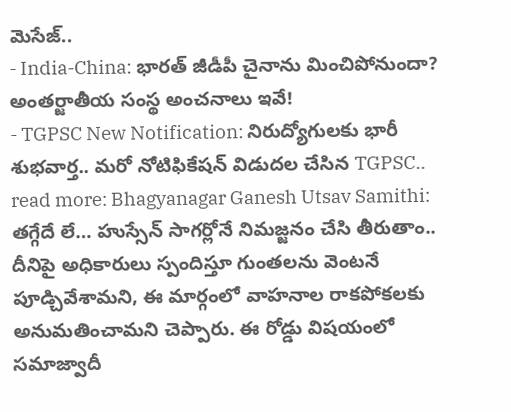మెసేజ్..
- India-China: భారత్ జీడీపీ చైనాను మించిపోనుందా? అంతర్జాతీయ సంస్థ అంచనాలు ఇవే!
- TGPSC New Notification: నిరుద్యోగులకు భారీ శుభవార్త.. మరో నోటిఫికేషన్ విడుదల చేసిన TGPSC..
read more: Bhagyanagar Ganesh Utsav Samithi: తగ్గేదే లే… హుస్సేన్ సాగర్లోనే నిమజ్జనం చేసి తీరుతాం..
దీనిపై అధికారులు స్పందిస్తూ గుంతలను వెంటనే పూడ్చివేశామని, ఈ మార్గంలో వాహనాల రాకపోకలకు అనుమతించామని చెప్పారు. ఈ రోడ్డు విషయంలో సమాజ్వాదీ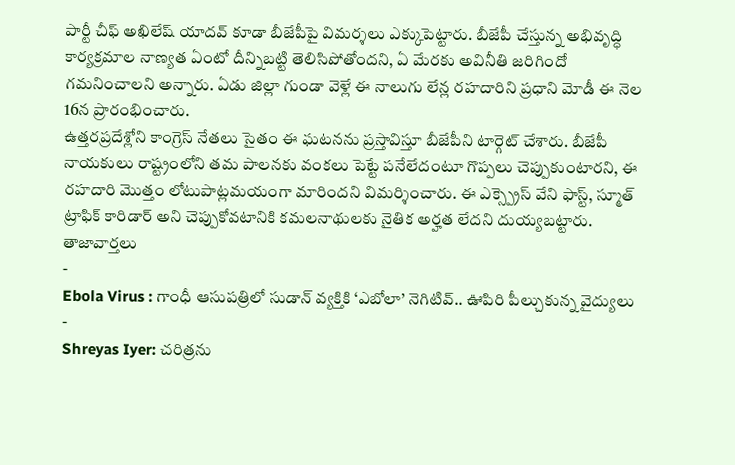పార్టీ చీఫ్ అఖిలేష్ యాదవ్ కూడా బీజేపీపై విమర్శలు ఎక్కుపెట్టారు. బీజేపీ చేస్తున్న అభివృద్ధి కార్యక్రమాల నాణ్యత ఏంటో దీన్నిబట్టి తెలిసిపోతోందని, ఏ మేరకు అవినీతి జరిగిందో గమనించాలని అన్నారు. ఏడు జిల్లా గుండా వెళ్లే ఈ నాలుగు లేన్ల రహదారిని ప్రధాని మోడీ ఈ నెల 16న ప్రారంభించారు.
ఉత్తరప్రదేశ్లోని కాంగ్రెస్ నేతలు సైతం ఈ ఘటనను ప్రస్తావిస్తూ బీజేపీని టార్గెట్ చేశారు. బీజేపీ నాయకులు రాష్ట్రంలోని తమ పాలనకు వంకలు పెట్టే పనేలేదంటూ గొప్పలు చెప్పుకుంటారని, ఈ రహదారి మొత్తం లోటుపాట్లమయంగా మారిందని విమర్శించారు. ఈ ఎక్స్ప్రెస్ వేని ఫాస్ట్, స్మూత్ ట్రాఫిక్ కారిడార్ అని చెప్పుకోవటానికి కమలనాథులకు నైతిక అర్హత లేదని దుయ్యబట్టారు.
తాజావార్తలు
-
Ebola Virus : గాంధీ ఆసుపత్రిలో సుడాన్ వ్యక్తికి ‘ఎబోలా’ నెగిటివ్.. ఊపిరి పీల్చుకున్న వైద్యులు
-
Shreyas Iyer: చరిత్రను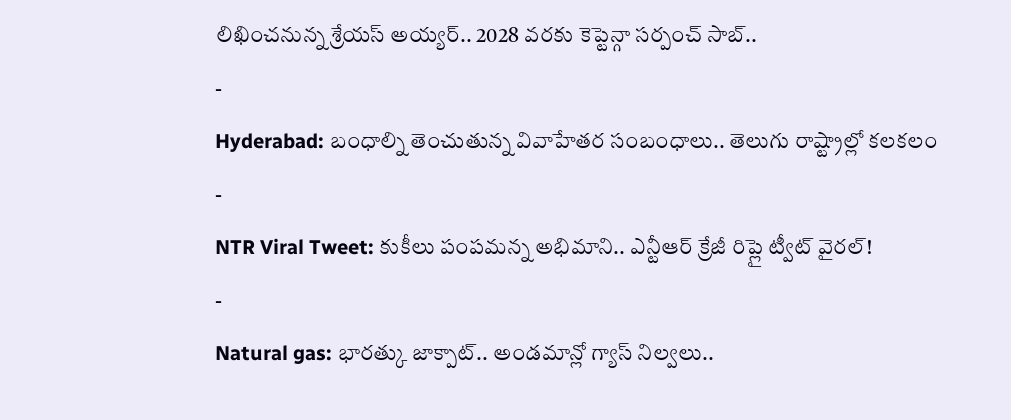లిఖించనున్న శ్రేయస్ అయ్యర్.. 2028 వరకు కెప్టెన్గా సర్పంచ్ సాబ్..
-
Hyderabad: బంధాల్ని తెంచుతున్న వివాహేతర సంబంధాలు.. తెలుగు రాష్ట్రాల్లో కలకలం
-
NTR Viral Tweet: కుకీలు పంపమన్న అభిమాని.. ఎన్టీఆర్ క్రేజీ రిప్లై ట్వీట్ వైరల్!
-
Natural gas: భారత్కు జాక్పాట్.. అండమాన్లో గ్యాస్ నిల్వలు..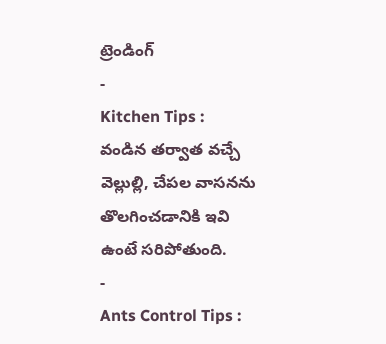ట్రెండింగ్
-
Kitchen Tips : వండిన తర్వాత వచ్చే వెల్లుల్లి, చేపల వాసనను తొలగించడానికి ఇవి ఉంటే సరిపోతుంది.
-
Ants Control Tips :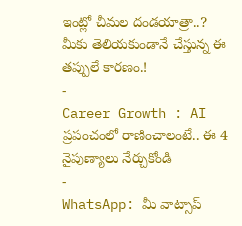ఇంట్లో చీమల దండయాత్రా..? మీకు తెలియకుండానే చేస్తున్న ఈ తప్పులే కారణం.!
-
Career Growth : AI ప్రపంచంలో రాణించాలంటే.. ఈ 4 నైపుణ్యాలు నేర్చుకోండి
-
WhatsApp: మీ వాట్సాప్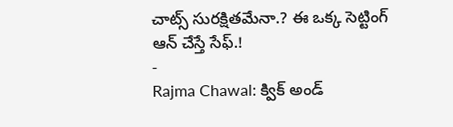చాట్స్ సురక్షితమేనా.? ఈ ఒక్క సెట్టింగ్ ఆన్ చేస్తే సేఫ్.!
-
Rajma Chawal: క్విక్ అండ్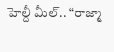హెల్దీ మీల్.. “రాజ్మా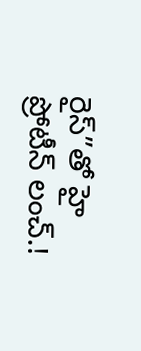రైస్”తో హై ప్రోటీన్ లంచ్.!